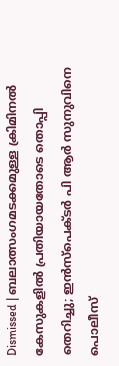Dismissed | ബലാത്സംഗമടക്കമുള്ള ക്രിമിനല്‍ കേസുകളില്‍ പ്രതിയായതോടെ തൊപ്പി തെറിച്ചു; ഇന്‍സ്‌പെക്ടര്‍ പി ആര്‍ സുനുവിനെ പൊലീസ്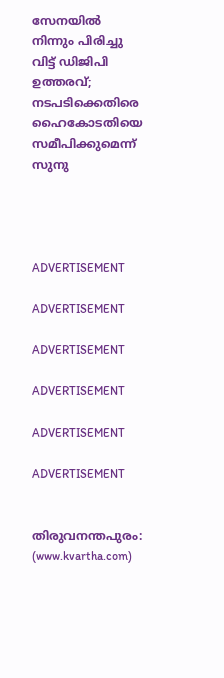സേനയില്‍ നിന്നും പിരിച്ചു വിട്ട് ഡിജിപി ഉത്തരവ്; നടപടിക്കെതിരെ ഹൈകോടതിയെ സമീപിക്കുമെന്ന് സുനു




ADVERTISEMENT

ADVERTISEMENT

ADVERTISEMENT

ADVERTISEMENT

ADVERTISEMENT

ADVERTISEMENT


തിരുവനന്തപുരം: (www.kvartha.com)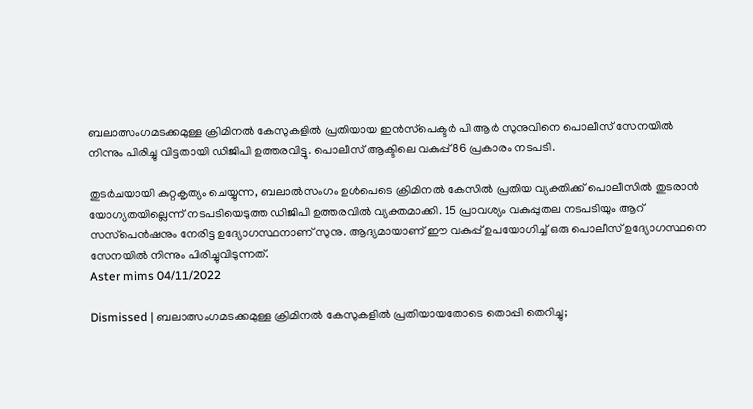ബലാത്സംഗമടക്കമുള്ള ക്രിമിനല്‍ കേസുകളില്‍ പ്രതിയായ ഇന്‍സ്‌പെക്ടര്‍ പി ആര്‍ സുനുവിനെ പൊലീസ് സേനയില്‍ നിന്നും പിരിച്ചു വിട്ടതായി ഡിജിപി ഉത്തരവിട്ടു. പൊലീസ് ആക്ടിലെ വകുപ്പ് 86 പ്രകാരം നടപടി.

തുടര്‍ചയായി കുറ്റകൃത്യം ചെയ്യുന്ന, ബലാല്‍സംഗം ഉള്‍പെടെ ക്രിമിനല്‍ കേസില്‍ പ്രതിയ വ്യക്തിക്ക് പൊലീസില്‍ തുടരാന്‍ യോഗ്യതയില്ലെന്ന് നടപടിയെടുത്ത ഡിജിപി ഉത്തരവില്‍ വ്യക്തമാക്കി. 15 പ്രാവശ്യം വകുപ്പുതല നടപടിയും ആറ് സസ്‌പെന്‍ഷനും നേരിട്ട ഉദ്യോഗസ്ഥനാണ് സുനു. ആദ്യമായാണ് ഈ വകുപ്പ് ഉപയോഗിച്ച് ഒരു പൊലീസ് ഉദ്യോഗസ്ഥനെ സേനയില്‍ നിന്നും പിരിച്ചുവിടുന്നത്.
Aster mims 04/11/2022

Dismissed | ബലാത്സംഗമടക്കമുള്ള ക്രിമിനല്‍ കേസുകളില്‍ പ്രതിയായതോടെ തൊപ്പി തെറിച്ചു;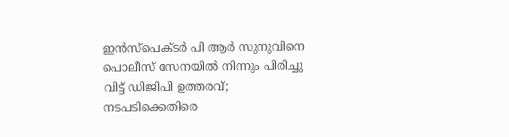ഇന്‍സ്‌പെക്ടര്‍ പി ആര്‍ സുനുവിനെ പൊലീസ് സേനയില്‍ നിന്നും പിരിച്ചു വിട്ട് ഡിജിപി ഉത്തരവ്; നടപടിക്കെതിരെ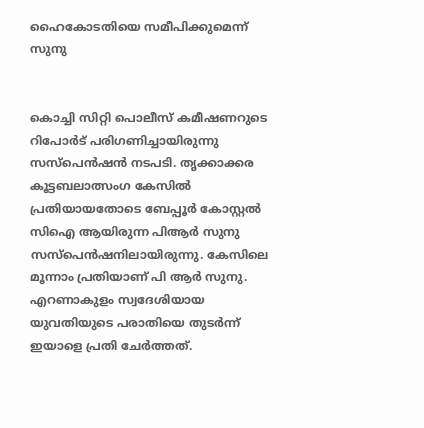ഹൈകോടതിയെ സമീപിക്കുമെന്ന് സുനു


കൊച്ചി സിറ്റി പൊലീസ് കമീഷണറുടെ റിപോര്‍ട് പരിഗണിച്ചായിരുന്നു സസ്‌പെന്‍ഷന്‍ നടപടി. തൃക്കാക്കര കൂട്ടബലാത്സംഗ കേസില്‍ പ്രതിയായതോടെ ബേപ്പൂര്‍ കോസ്റ്റല്‍ സിഐ ആയിരുന്ന പിആര്‍ സുനു സസ്‌പെന്‍ഷനിലായിരുന്നു. കേസിലെ മൂന്നാം പ്രതിയാണ് പി ആര്‍ സുനു. എറണാകുളം സ്വദേശിയായ യുവതിയുടെ പരാതിയെ തുടര്‍ന്ന് ഇയാളെ പ്രതി ചേര്‍ത്തത്.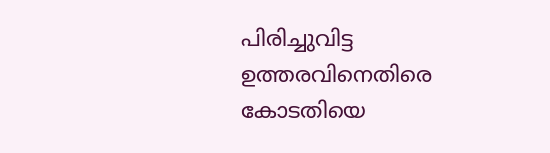പിരിച്ചുവിട്ട ഉത്തരവിനെതിരെ കോടതിയെ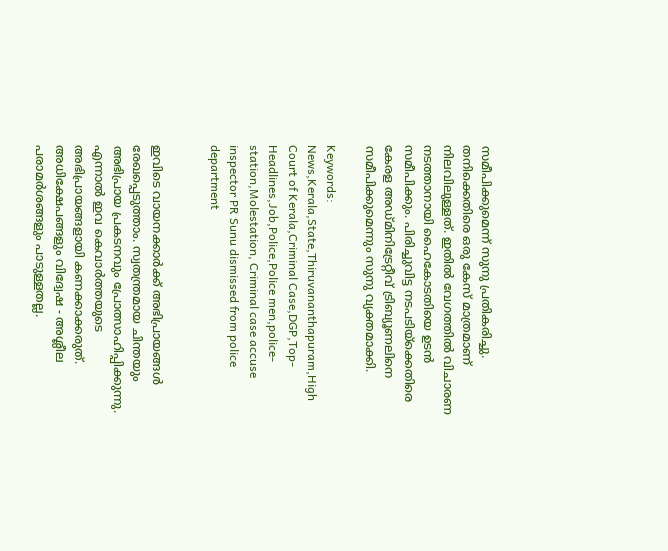സമീപിക്കുമെന്ന് സുനു പ്രതികരിച്ചു. തനിക്കെതിരെ ഒരു കേസ് മാത്രമാണ് നിലവിലുള്ളത്. ഇതില്‍ വേഗത്തില്‍ വിചാരണ നടത്താനായി ഹൈകോടതിയെ ഉടന്‍ സമീപിക്കും. പിരിച്ചുവിട്ട നടപടിയ്‌ക്കെതിരെ കേരള അഡ്മിനിട്രേറ്റീവ് ട്രിബ്യൂണലിനെ സമീപിക്കുമെന്നും സുനു വ്യക്തമാക്കി.

Keywords:  News,Kerala,State,Thiruvananthapuram,High Court of Kerala,Criminal Case,DGP,Top-Headlines,Job,Police,Police men,police-station,Molestation, Criminal case accuse inspector PR Sunu dismissed from police department


ഇവിടെ വായനക്കാർക്ക് അഭിപ്രായങ്ങൾ രേഖപ്പെടുത്താം. സ്വതന്ത്രമായ ചിന്തയും അഭിപ്രായ പ്രകടനവും പ്രോത്സാഹിപ്പിക്കുന്നു. എന്നാൽ ഇവ കെവാർത്തയുടെ അഭിപ്രായങ്ങളായി കണക്കാക്കരുത്. അധിക്ഷേപങ്ങളും വിദ്വേഷ - അശ്ലീല പരാമർശങ്ങളും പാടുള്ളതല്ല.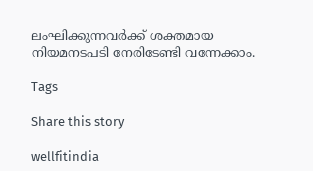ലംഘിക്കുന്നവർക്ക് ശക്തമായ നിയമനടപടി നേരിടേണ്ടി വന്നേക്കാം.

Tags

Share this story

wellfitindia